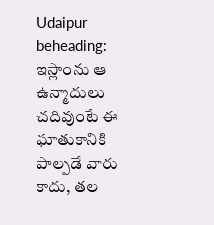Udaipur beheading: ఇస్లాంను ఆ ఉన్మాదులు చదివుంటే ఈ ఘాతుకానికి పాల్పడే వారు కాదు, త‌ల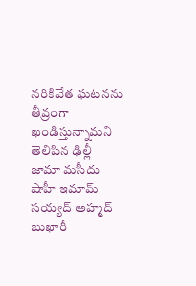న‌రికివేత ఘ‌ట‌న‌ను తీవ్రంగా ఖండిస్తున్నామని తెలిపిన ఢిల్లీ జామా మ‌సీదు షాహీ ఇమామ్ స‌య్య‌ద్ అహ్మ‌ద్ బుఖారీ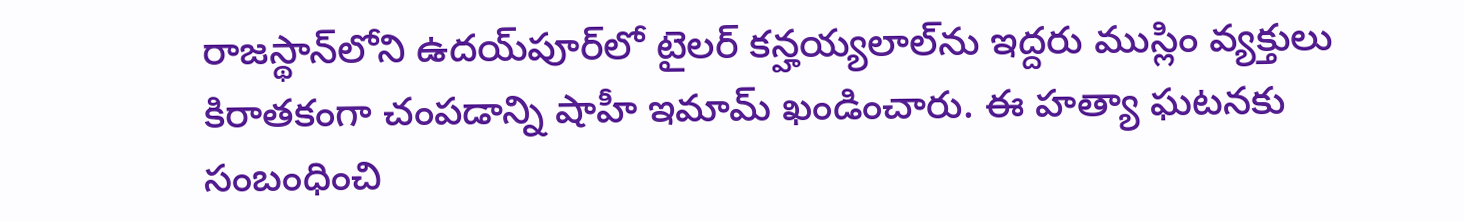రాజ‌స్థాన్‌లోని ఉద‌య్‌పూర్‌లో టైల‌ర్ క‌న్హ‌య్య‌లాల్‌ను ఇద్దరు ముస్లిం వ్య‌క్తులు కిరాత‌కంగా చంప‌డాన్ని షాహీ ఇమామ్ ఖండించారు. ఈ హ‌త్యా ఘ‌ట‌న‌కు సంబంధించి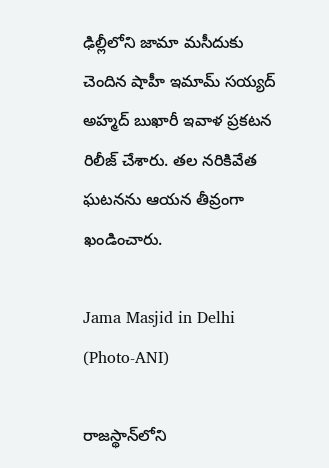ఢిల్లీలోని జామా మ‌సీదుకు చెందిన షాహీ ఇమామ్ స‌య్య‌ద్ అహ్మ‌ద్ బుఖారీ ఇవాళ ప్ర‌క‌ట‌న రిలీజ్ చేశారు. త‌ల న‌రికివేత ఘ‌ట‌న‌ను ఆయ‌న తీవ్రంగా ఖండించారు.

Jama Masjid in Delhi (Photo-ANI)

రాజ‌స్థాన్‌లోని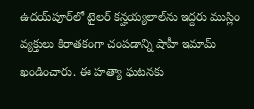ఉద‌య్‌పూర్‌లో టైల‌ర్ క‌న్హ‌య్య‌లాల్‌ను ఇద్దరు ముస్లిం వ్య‌క్తులు కిరాత‌కంగా చంప‌డాన్ని షాహీ ఇమామ్ ఖండించారు. ఈ హ‌త్యా ఘ‌ట‌న‌కు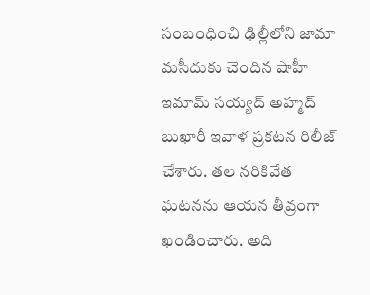సంబంధించి ఢిల్లీలోని జామా మ‌సీదుకు చెందిన షాహీ ఇమామ్ స‌య్య‌ద్ అహ్మ‌ద్ బుఖారీ ఇవాళ ప్ర‌క‌ట‌న రిలీజ్ చేశారు. త‌ల న‌రికివేత ఘ‌ట‌న‌ను ఆయ‌న తీవ్రంగా ఖండించారు. అది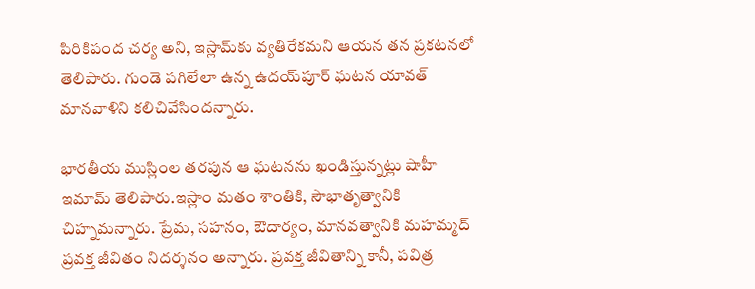పిరికిపంద చ‌ర్య అని, ఇస్లామ్‌కు వ్య‌తిరేక‌మ‌ని ఆయ‌న త‌న ప్ర‌క‌ట‌న‌లో తెలిపారు. గుండె ప‌గిలేలా ఉన్న ఉద‌య్‌పూర్ ఘ‌ట‌న యావ‌త్ మాన‌వాళిని క‌లిచివేసింద‌న్నారు.

భార‌తీయ ముస్లింల త‌ర‌పున ఆ ఘ‌ట‌న‌ను ఖండిస్తున్న‌ట్లు షాహీ ఇమామ్ తెలిపారు.ఇస్లాం మ‌తం శాంతికి, సౌభాతృత్వానికి చిహ్న‌మ‌న్నారు. ప్రేమ‌, స‌హ‌నం, ఔదార్యం, మాన‌వ‌త్వానికి మ‌హ‌మ్మ‌ద్ ప్ర‌వ‌క్త జీవితం నిద‌ర్శ‌నం అన్నారు. ప్ర‌వ‌క్త జీవితాన్ని కానీ, ప‌విత్ర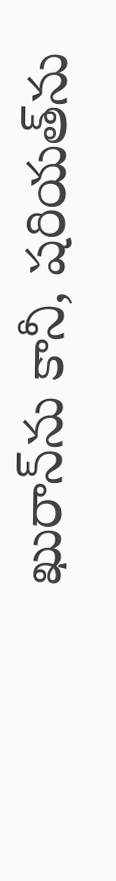ఖురాన్‌ను కానీ, ష‌రియ‌త్‌ను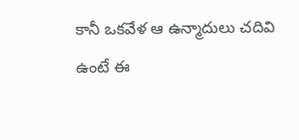కానీ ఒక‌వేళ ఆ ఉన్మాదులు చ‌దివి ఉంటే ఈ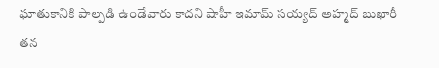ఘాతుకానికి పాల్ప‌డి ఉండేవారు కాదని షాహీ ఇమామ్‌ స‌య్య‌ద్ అహ్మ‌ద్ బుఖారీ త‌న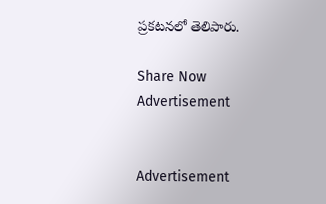ప్ర‌క‌ట‌న‌లో తెలిపారు.

Share Now
Advertisement


Advertisement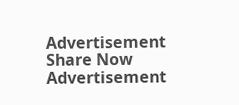Advertisement
Share Now
Advertisement